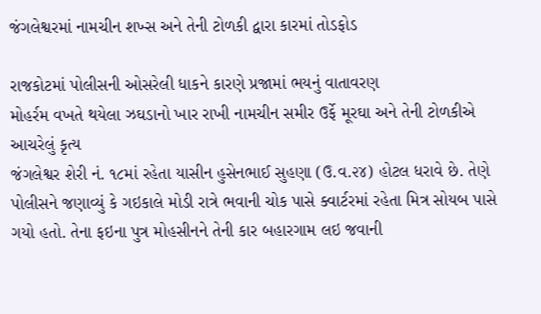જંગલેશ્વરમાં નામચીન શખ્સ અને તેની ટોળકી દ્વારા કારમાં તોડફોડ

રાજકોટમાં પોલીસની ઓસરેલી ધાકને કારણે પ્રજામાં ભયનું વાતાવરણ
મોહર્રમ વખતે થયેલા ઝઘડાનો ખાર રાખી નામચીન સમીર ઉર્ફે મૂરઘા અને તેની ટોળકીએ આચરેલું કૃત્ય
જંગલેશ્વર શેરી નં. ૧૮માં રહેતા યાસીન હુસેનભાઈ સુહણા (ઉ.વ.૨૪) હોટલ ધરાવે છે. તેણે પોલીસને જણાવ્યું કે ગઇકાલે મોડી રાત્રે ભવાની ચોક પાસે ક્વાર્ટરમાં રહેતા મિત્ર સોયબ પાસે ગયો હતો. તેના ફઇના પુત્ર મોહસીનને તેની કાર બહારગામ લઇ જવાની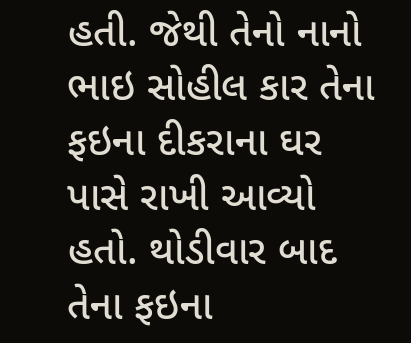હતી. જેથી તેનો નાનો ભાઇ સોહીલ કાર તેના ફઇના દીકરાના ઘર પાસે રાખી આવ્યો હતો. થોડીવાર બાદ તેના ફઇના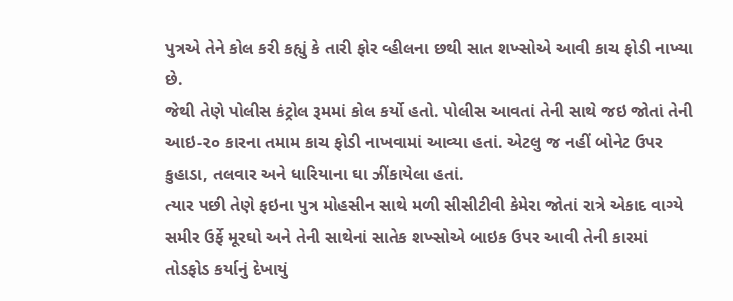પુત્રએ તેને કોલ કરી કહ્યું કે તારી ફોર વ્હીલના છથી સાત શખ્સોએ આવી કાચ ફોડી નાખ્યા છે.
જેથી તેણે પોલીસ કંટ્રોલ રૂમમાં કોલ કર્યો હતો. પોલીસ આવતાં તેની સાથે જઇ જોતાં તેની આઇ-૨૦ કારના તમામ કાચ ફોડી નાખવામાં આવ્યા હતાં. એટલુ જ નહીં બોનેટ ઉપર કુહાડા, તલવાર અને ધારિયાના ઘા ઝીંકાયેલા હતાં.
ત્યાર પછી તેણે ફઇના પુત્ર મોહસીન સાથે મળી સીસીટીવી કેમેરા જોતાં રાત્રે એકાદ વાગ્યે સમીર ઉર્ફે મૂરઘો અને તેની સાથેનાં સાતેક શખ્સોએ બાઇક ઉપર આવી તેની કારમાં તોડફોડ કર્યાનું દેખાયું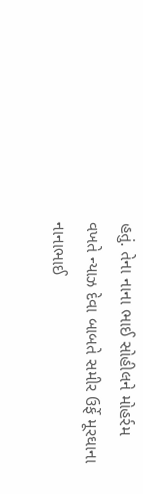હતું. તેના નાના ભાઈ સોહીલને મોહર્રમ વખતે ન્યાઝ દેવા બાબતે સમીર ઉર્ફે મૂરઘાના નાનાભાઈ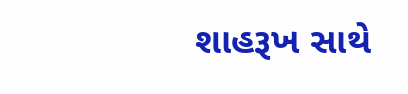શાહરૂખ સાથે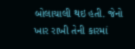બોલાચાલી થઇ હતી. જેનો ખાર રાખી તેની કારમાં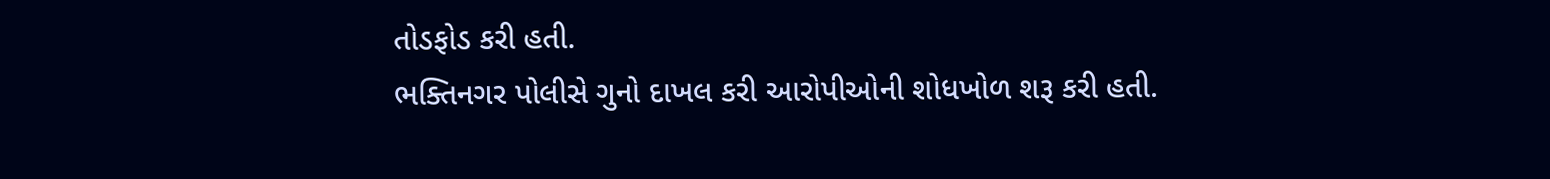તોડફોડ કરી હતી.
ભક્તિનગર પોલીસે ગુનો દાખલ કરી આરોપીઓની શોધખોળ શરૂ કરી હતી.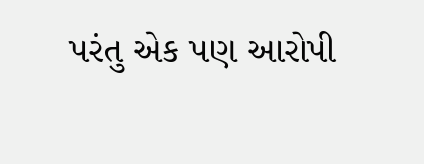પરંતુ એક પણ આરોપી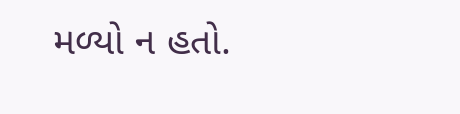મળ્યો ન હતો.